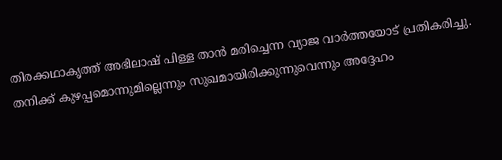തിരക്കഥാകൃത്ത് അഭിലാഷ് പിള്ള താൻ മരിച്ചെന്ന വ്യാജ വാർത്തയോട് പ്രതികരിച്ചു. തനിക്ക് കുഴപ്പമൊന്നുമില്ലെന്നും സുഖമായിരിക്കുന്നുവെന്നും അദ്ദേഹം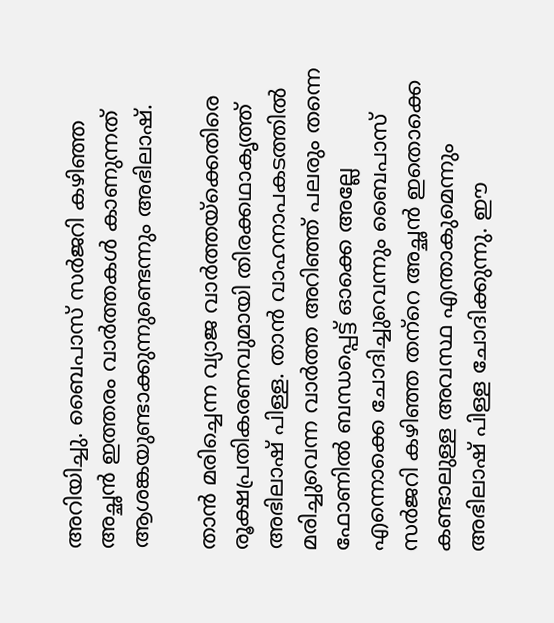അറിയിച്ചു. ബൈപാസ് സർജറി കഴിഞ്ഞ അച്ഛൻ ഇത്തരം വാർത്തകൾ കാണുന്നത് ആശങ്കയുണ്ടാക്കുന്നുണ്ടെന്നും അഭിലാഷ്.

താൻ മരിച്ചെന്ന വ്യാജ വാർത്തയ്ക്കെതിരെ രൂക്ഷപ്രതികരണവുമായി തിരക്കഥാകൃത്ത് അഭിലാഷ് പിള്ള. താൻ വാഹനാപകടത്തിൽ മരിച്ചുവെന്ന വാർത്ത അറിഞ്ഞ് പലരും തന്നെ ഫോണിൽ ബന്ധപ്പെട്ട് ഓക്കെ അല്ലേ എന്നൊക്കെ ചോദിച്ചുവെന്നും ബൈപാസ് സർജറി കഴിഞ്ഞ തന‍്‍റെ അച്ഛൻ ഇതൊക്കെ കണ്ടാലുള്ള അവസ്ഥ എന്താകുമെന്നും അഭിലാഷ് പിള്ള ചോദിക്കുന്നു. ഈ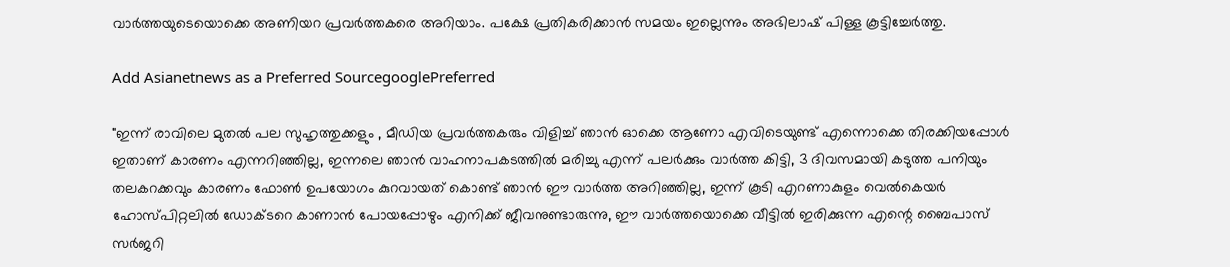വാർത്തയുടെയൊക്കെ അണിയറ പ്രവർത്തകരെ അറിയാം. പക്ഷേ പ്രതികരിക്കാൻ സമയം ഇല്ലെന്നും അഭിലാഷ് പിള്ള കൂട്ടിച്ചേർത്തു.

Add Asianetnews as a Preferred SourcegooglePreferred

"ഇന്ന് രാവിലെ മുതൽ പല സുഹൃത്തുക്കളും , മീഡിയ പ്രവർത്തകരും വിളിച്ച് ഞാൻ ഓക്കെ ആണോ എവിടെയുണ്ട് എന്നൊക്കെ തിരക്കിയപ്പോൾ ഇതാണ് കാരണം എന്നറിഞ്ഞില്ല, ഇന്നലെ ഞാൻ വാഹനാപകടത്തിൽ മരിച്ചു എന്ന് പലർക്കും വാർത്ത കിട്ടി, 3 ദിവസമായി കടുത്ത പനിയും തലകറക്കവും കാരണം ഫോൺ ഉപയോഗം കുറവായത് കൊണ്ട് ഞാൻ ഈ വാർത്ത അറിഞ്ഞില്ല, ഇന്ന് കൂടി എറണാകുളം വെൽകെയർ ഹോസ്പിറ്റലിൽ ഡോക്ടറെ കാണാൻ പോയപ്പോഴും എനിക്ക് ജീവനുണ്ടാരുന്നു, ഈ വാർത്തയൊക്കെ വീട്ടിൽ ഇരിക്കുന്ന എന്റെ ബൈപാസ് സർജറി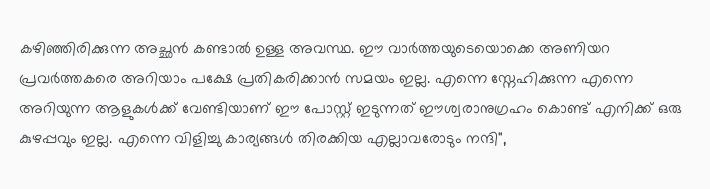കഴിഞ്ഞിരിക്കുന്ന അച്ഛൻ കണ്ടാൽ ഉള്ള അവസ്ഥ. ഈ വാർത്തയുടെയൊക്കെ അണിയറ പ്രവർത്തകരെ അറിയാം പക്ഷേ പ്രതികരിക്കാൻ സമയം ഇല്ല. എന്നെ സ്നേഹിക്കുന്ന എന്നെ അറിയുന്ന ആളുകൾക്ക് വേണ്ടിയാണ് ഈ പോസ്റ്റ് ഇടുന്നത് ഈശ്വരാനുഗ്രഹം കൊണ്ട് എനിക്ക് ഒരു കുഴപ്പവും ഇല്ല. എന്നെ വിളിച്ചു കാര്യങ്ങൾ തിരക്കിയ എല്ലാവരോടും നന്ദി",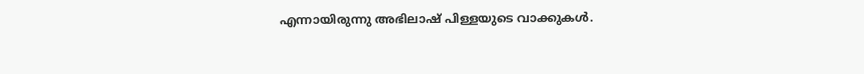എന്നായിരുന്നു അഭിലാഷ് പിള്ളയുടെ വാക്കുകൾ.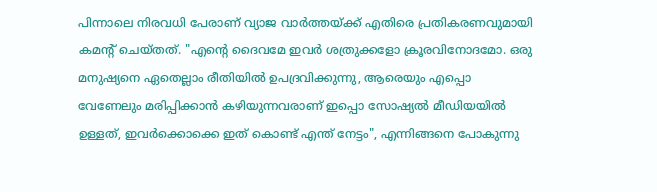പിന്നാലെ നിരവധി പേരാണ് വ്യാജ വാര്‍ത്തയ്ക്ക് എതിരെ പ്രതികരണവുമായി കമന്‍റ് ചെയ്തത്. "എൻ്റെ ദൈവമേ ഇവർ ശത്രുക്കളോ ക്രൂരവിനോദമോ. ഒരു മനുഷ്യനെ ഏതെല്ലാം രീതിയിൽ ഉപദ്രവിക്കുന്നു, ആരെയും എപ്പൊ വേണേലും മരിപ്പിക്കാൻ കഴിയുന്നവരാണ് ഇപ്പൊ സോഷ്യൽ മീഡിയയിൽ ഉള്ളത്, ഇവർക്കൊക്കെ ഇത് കൊണ്ട് എന്ത് നേട്ടം", എന്നിങ്ങനെ പോകുന്നു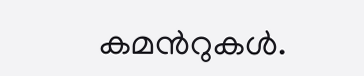കമന്‍റുകള്‍.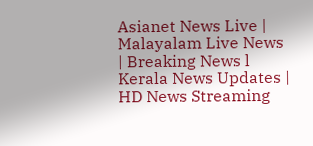Asianet News Live | Malayalam Live News | Breaking News l Kerala News Updates | HD News Streaming